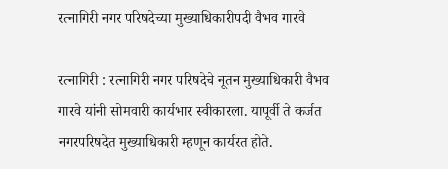रत्नागिरी नगर परिषदेच्या मुख्याधिकारीपदी वैभव गारवे

रत्नागिरी : रत्नागिरी नगर परिषदेचे नूतन मुख्याधिकारी वैभव गारवे यांनी सोमवारी कार्यभार स्वीकारला. यापूर्वी ते कर्जत नगरपरिषदेत मुख्याधिकारी म्हणून कार्यरत होते.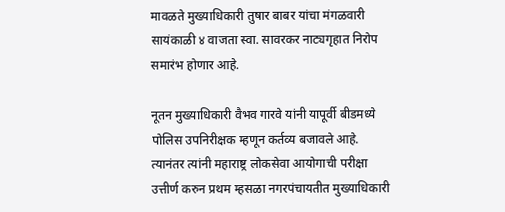मावळते मुख्याधिकारी तुषार बाबर यांचा मंगळवारी सायंकाळी ४ वाजता स्वा. सावरकर नाट्यगृहात निरोप समारंभ होणार आहे.

नूतन मुख्याधिकारी वैभव गारवे यांनी यापूर्वी बीडमध्ये पोलिस उपनिरीक्षक म्हणून कर्तव्य बजावले आहे. त्यानंतर त्यांनी महाराष्ट्र लोकसेवा आयोगाची परीक्षा उत्तीर्ण करुन प्रथम म्हसळा नगरपंचायतीत मुख्याधिकारी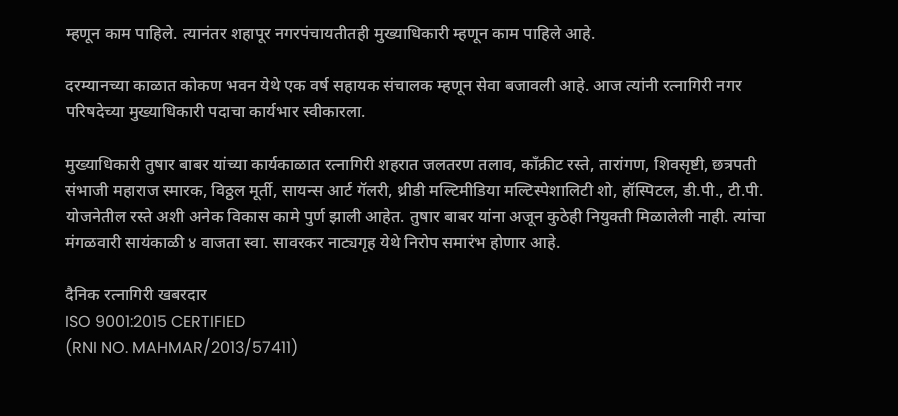म्हणून काम पाहिले. त्यानंतर शहापूर नगरपंचायतीतही मुख्याधिकारी म्हणून काम पाहिले आहे.

दरम्यानच्या काळात कोकण भवन येथे एक वर्ष सहायक संचालक म्हणून सेवा बजावली आहे. आज त्यांनी रत्नागिरी नगर परिषदेच्या मुख्याधिकारी पदाचा कार्यभार स्वीकारला.

मुख्याधिकारी तुषार बाबर यांच्या कार्यकाळात रत्नागिरी शहरात जलतरण तलाव, काँक्रीट रस्ते, तारांगण, शिवसृष्टी, छत्रपती संभाजी महाराज स्मारक, विठ्ठल मूर्ती, सायन्स आर्ट गॅलरी, थ्रीडी मल्टिमीडिया मल्टिस्पेशालिटी शो, हॉस्पिटल, डी.पी., टी.पी. योजनेतील रस्ते अशी अनेक विकास कामे पुर्ण झाली आहेत. तुषार बाबर यांना अजून कुठेही नियुक्ती मिळालेली नाही. त्यांचा मंगळवारी सायंकाळी ४ वाजता स्वा. सावरकर नाट्यगृह येथे निरोप समारंभ होणार आहे.

दैनिक रत्नागिरी खबरदार
ISO 9001:2015 CERTIFIED
(RNI NO. MAHMAR/2013/57411)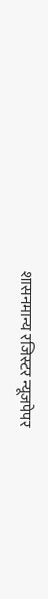शासनमान्य रजिस्टर न्यूजपेपर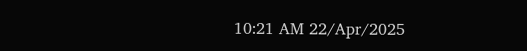10:21 AM 22/Apr/2025